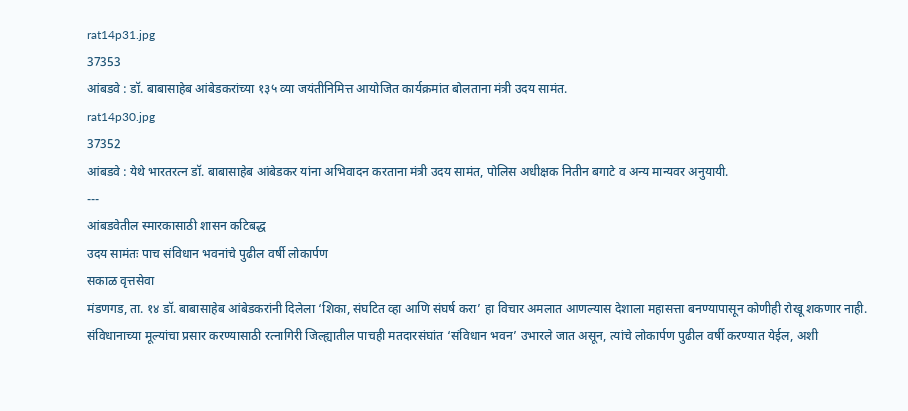rat14p31.jpg
37353
आंबडवे : डॉ. बाबासाहेब आंबेडकरांच्या १३५ व्या जयंतीनिमित्त आयोजित कार्यक्रमांत बोलताना मंत्री उदय सामंत.
rat14p30.jpg
37352
आंबडवे : येथे भारतरत्न डॉ. बाबासाहेब आंबेडकर यांना अभिवादन करताना मंत्री उदय सामंत, पोलिस अधीक्षक नितीन बगाटे व अन्य मान्यवर अनुयायी.
---
आंबडवेतील स्मारकासाठी शासन कटिबद्ध
उदय सामंतः पाच संविधान भवनांचे पुढील वर्षी लोकार्पण
सकाळ वृत्तसेवा
मंडणगड, ता. १४ डॉ. बाबासाहेब आंबेडकरांनी दिलेला ‘शिका, संघटित व्हा आणि संघर्ष करा’ हा विचार अमलात आणल्यास देशाला महासत्ता बनण्यापासून कोणीही रोखू शकणार नाही. संविधानाच्या मूल्यांचा प्रसार करण्यासाठी रत्नागिरी जिल्ह्यातील पाचही मतदारसंघांत ‘संविधान भवन’ उभारले जात असून, त्यांचे लोकार्पण पुढील वर्षी करण्यात येईल, अशी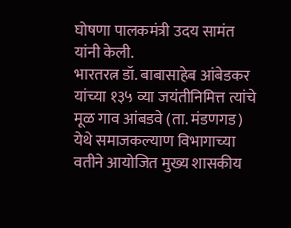घोषणा पालकमंत्री उदय सामंत यांनी केली.
भारतरत्न डॉ. बाबासाहेब आंबेडकर यांच्या १३५ व्या जयंतीनिमित्त त्यांचे मूळ गाव आंबडवे (ता. मंडणगड) येथे समाजकल्याण विभागाच्या वतीने आयोजित मुख्य शासकीय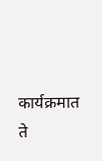कार्यक्रमात ते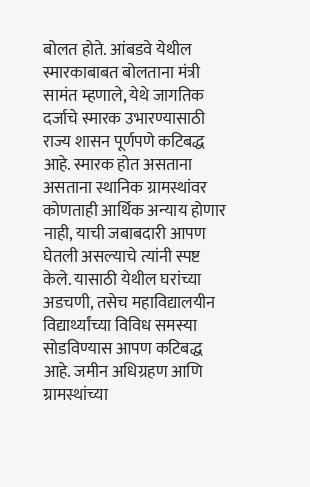बोलत होते. आंबडवे येथील स्मारकाबाबत बोलताना मंत्री सामंत म्हणाले, येथे जागतिक दर्जाचे स्मारक उभारण्यासाठी राज्य शासन पूर्णपणे कटिबद्ध आहे. स्मारक होत असताना असताना स्थानिक ग्रामस्थांवर कोणताही आर्थिक अन्याय होणार नाही, याची जबाबदारी आपण घेतली असल्याचे त्यांनी स्पष्ट केले. यासाठी येथील घरांच्या अडचणी, तसेच महाविद्यालयीन विद्यार्थ्यांच्या विविध समस्या सोडविण्यास आपण कटिबद्ध आहे. जमीन अधिग्रहण आणि ग्रामस्थांच्या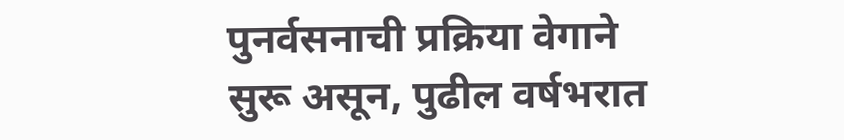पुनर्वसनाची प्रक्रिया वेगाने सुरू असून, पुढील वर्षभरात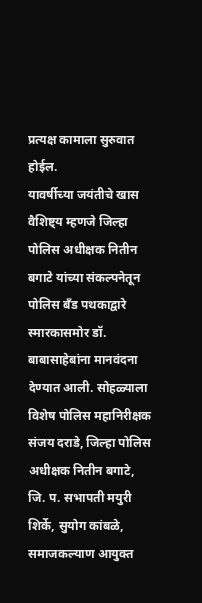प्रत्यक्ष कामाला सुरुवात होईल.
यावर्षीच्या जयंतीचे खास वैशिष्ट्य म्हणजे जिल्हा पोलिस अधीक्षक नितीन बगाटे यांच्या संकल्पनेतून पोलिस बँड पथकाद्वारे स्मारकासमोर डॉ. बाबासाहेबांना मानवंदना देण्यात आली. सोहळ्याला विशेष पोलिस महानिरीक्षक संजय दराडे, जिल्हा पोलिस अधीक्षक नितीन बगाटे, जि. प. सभापती मयुरी शिर्के, सुयोग कांबळे, समाजकल्याण आयुक्त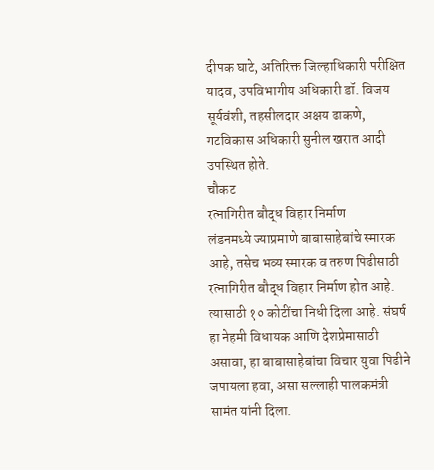दीपक घाटे, अतिरिक्त जिल्हाधिकारी परीक्षित यादव, उपविभागीय अधिकारी डॉ. विजय सूर्यवंशी, तहसीलदार अक्षय ढाकणे, गटविकास अधिकारी सुनील खरात आदी उपस्थित होते.
चौकट
रत्नागिरीत बौद्ध विहार निर्माण
लंडनमध्ये ज्याप्रमाणे बाबासाहेबांचे स्मारक आहे, तसेच भव्य स्मारक व तरुण पिढीसाठी रत्नागिरीत बौद्ध विहार निर्माण होत आहे. त्यासाठी १० कोटींचा निधी दिला आहे. संघर्ष हा नेहमी विधायक आणि देशप्रेमासाठी असावा, हा बाबासाहेबांचा विचार युवा पिढीने जपायला हवा, असा सल्लाही पालकमंत्री सामंत यांनी दिला.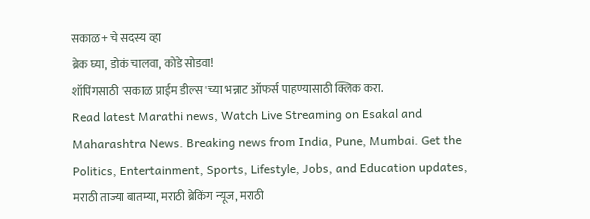सकाळ+ चे सदस्य व्हा
ब्रेक घ्या, डोकं चालवा, कोडे सोडवा!
शॉपिंगसाठी 'सकाळ प्राईम डील्स'च्या भन्नाट ऑफर्स पाहण्यासाठी क्लिक करा.
Read latest Marathi news, Watch Live Streaming on Esakal and Maharashtra News. Breaking news from India, Pune, Mumbai. Get the Politics, Entertainment, Sports, Lifestyle, Jobs, and Education updates, मराठी ताज्या बातम्या, मराठी ब्रेकिंग न्यूज, मराठी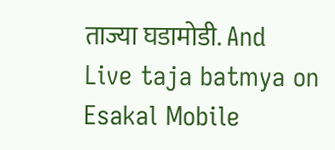ताज्या घडामोडी. And Live taja batmya on Esakal Mobile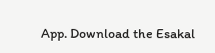App. Download the Esakal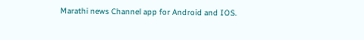Marathi news Channel app for Android and IOS.